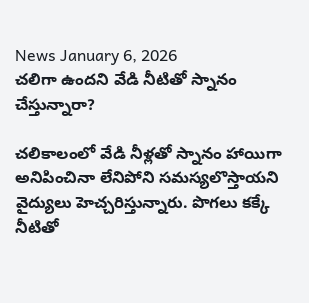News January 6, 2026
చలిగా ఉందని వేడి నీటితో స్నానం చేస్తున్నారా?

చలికాలంలో వేడి నీళ్లతో స్నానం హాయిగా అనిపించినా లేనిపోని సమస్యలొస్తాయని వైద్యులు హెచ్చరిస్తున్నారు. పొగలు కక్కే నీటితో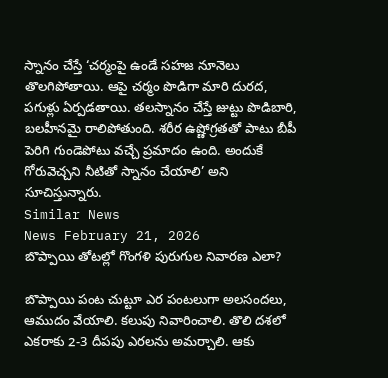స్నానం చేస్తే ‘చర్మంపై ఉండే సహజ నూనెలు తొలగిపోతాయి. ఆపై చర్మం పొడిగా మారి దురద, పగుళ్లు ఏర్పడతాయి. తలస్నానం చేస్తే జుట్టు పొడిబారి, బలహీనమై రాలిపోతుంది. శరీర ఉష్ణోగ్రతతో పాటు బీపీ పెరిగి గుండెపోటు వచ్చే ప్రమాదం ఉంది. అందుకే గోరువెచ్చని నీటితో స్నానం చేయాలి’ అని సూచిస్తున్నారు.
Similar News
News February 21, 2026
బొప్పాయి తోటల్లో గొంగళి పురుగుల నివారణ ఎలా?

బొప్పాయి పంట చుట్టూ ఎర పంటలుగా అలసందలు, ఆముదం వేయాలి. కలుపు నివారించాలి. తొలి దశలో ఎకరాకు 2-3 దీపపు ఎరలను అమర్చాలి. ఆకు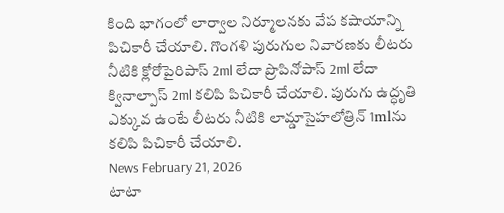కింది భాగంలో లార్వాల నిర్మూలనకు వేప కషాయాన్ని పిచికారీ చేయాలి. గొంగళి పురుగుల నివారణకు లీటరు నీటికి క్లోరోపైరిపాస్ 2ml లేదా ప్రొపినోపాస్ 2ml లేదా క్వినాల్పాస్ 2ml కలిపి పిచికారీ చేయాలి. పురుగు ఉద్ధృతి ఎక్కువ ఉంటే లీటరు నీటికి లామ్డాసైహలోత్రిన్ 1mlను కలిపి పిచికారీ చేయాలి.
News February 21, 2026
టాటా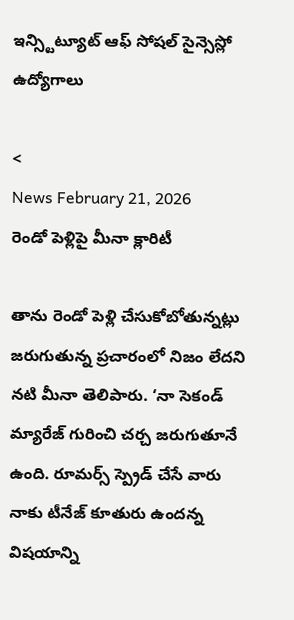ఇన్స్టిట్యూట్ ఆఫ్ సోషల్ సైన్సెస్లో ఉద్యోగాలు

<
News February 21, 2026
రెండో పెళ్లిపై మీనా క్లారిటీ

తాను రెండో పెళ్లి చేసుకోబోతున్నట్లు జరుగుతున్న ప్రచారంలో నిజం లేదని నటి మీనా తెలిపారు. ‘నా సెకండ్ మ్యారేజ్ గురించి చర్చ జరుగుతూనే ఉంది. రూమర్స్ స్ప్రెడ్ చేసే వారు నాకు టీనేజ్ కూతురు ఉందన్న విషయాన్ని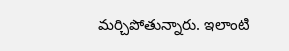మర్చిపోతున్నారు. ఇలాంటి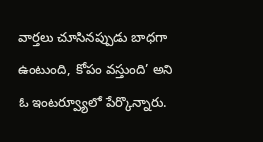వార్తలు చూసినప్పుడు బాధగా ఉంటుంది, కోపం వస్తుంది’ అని ఓ ఇంటర్వ్యూలో పేర్కొన్నారు.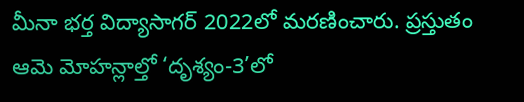మీనా భర్త విద్యాసాగర్ 2022లో మరణించారు. ప్రస్తుతం ఆమె మోహన్లాల్తో ‘దృశ్యం-3’లో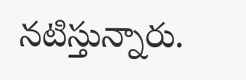నటిస్తున్నారు.